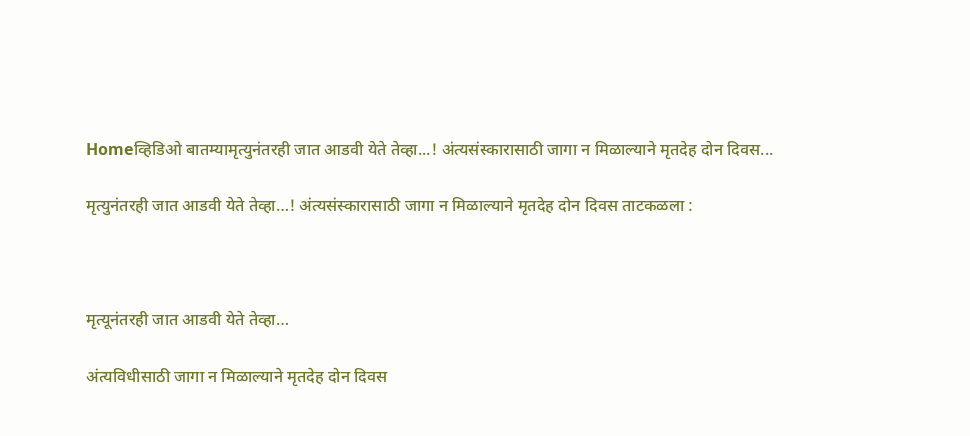Homeव्हिडिओ बातम्यामृत्युनंतरही जात आडवी येते तेव्हा...! अंत्यसंस्कारासाठी जागा न मिळाल्याने मृतदेह दोन दिवस...

मृत्युनंतरही जात आडवी येते तेव्हा…! अंत्यसंस्कारासाठी जागा न मिळाल्याने मृतदेह दोन दिवस ताटकळला :



मृत्यूनंतरही जात आडवी येते तेव्हा…

अंत्यविधीसाठी जागा न मिळाल्याने मृतदेह दोन दिवस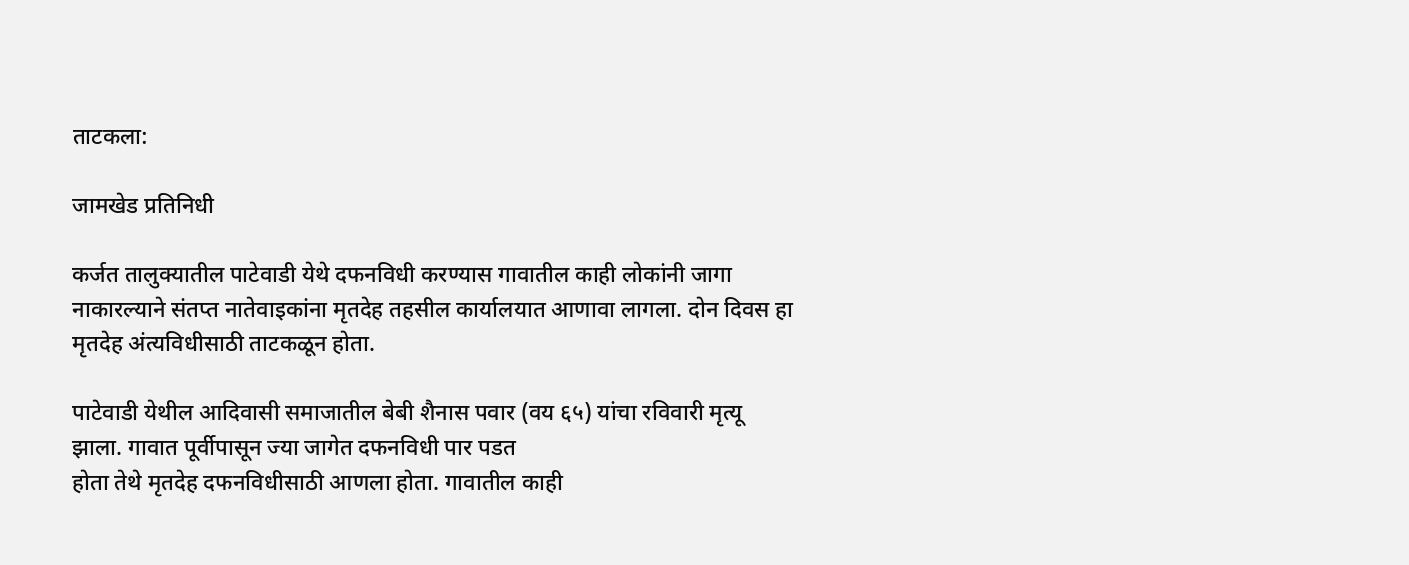ताटकला:

जामखेड प्रतिनिधी

कर्जत तालुक्यातील पाटेवाडी येथे दफनविधी करण्यास गावातील काही लोकांनी जागा नाकारल्याने संतप्त नातेवाइकांना मृतदेह तहसील कार्यालयात आणावा लागला. दोन दिवस हा मृतदेह अंत्यविधीसाठी ताटकळून होता.

पाटेवाडी येथील आदिवासी समाजातील बेबी शैनास पवार (वय ६५) यांचा रविवारी मृत्यू झाला. गावात पूर्वीपासून ज्या जागेत दफनविधी पार पडत
होता तेथे मृतदेह दफनविधीसाठी आणला होता. गावातील काही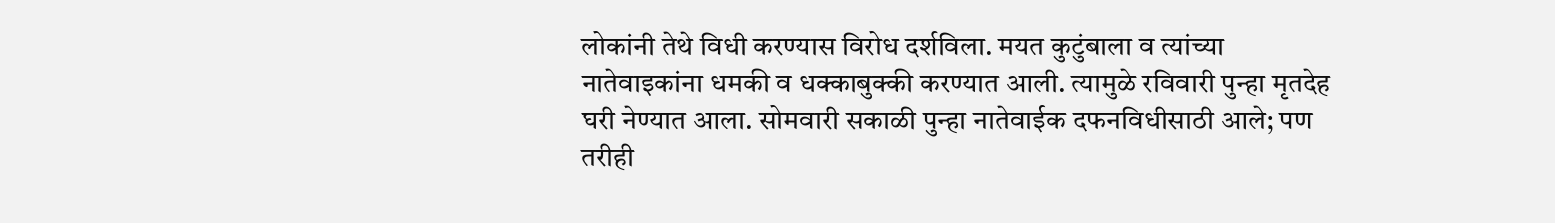लोकांनी तेथे विधी करण्यास विरोध दर्शविला. मयत कुटुंबाला व त्यांच्या नातेवाइकांना धमकी व धक्काबुक्की करण्यात आली. त्यामुळे रविवारी पुन्हा मृतदेह घरी नेण्यात आला. सोमवारी सकाळी पुन्हा नातेवाईक दफनविधीसाठी आले; पण तरीही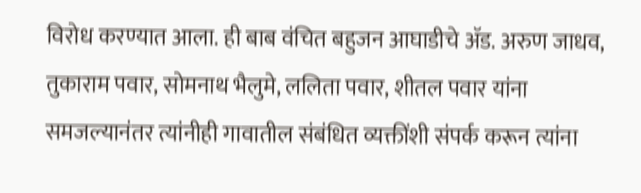विरोध करण्यात आला. ही बाब वंचित बहुजन आघाडीचे ॲड. अरुण जाधव, तुकाराम पवार, सोमनाथ भैलुमे, ललिता पवार, शीतल पवार यांना समजल्यानंतर त्यांनीही गावातील संबंधित व्यक्तींशी संपर्क करून त्यांना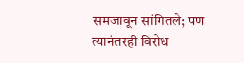समजावून सांगितले; पण त्यानंतरही विरोध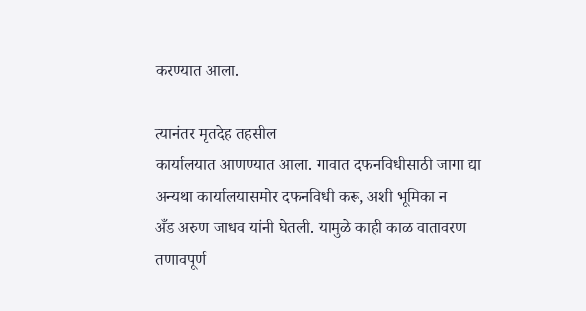करण्यात आला.

त्यानंतर मृतदेह तहसील
कार्यालयात आणण्यात आला. गावात दफनविधीसाठी जागा द्या अन्यथा कार्यालयासमोर दफनविधी करू, अशी भूमिका न
अँड अरुण जाधव यांनी घेतली. यामुळे काही काळ वातावरण तणावपूर्ण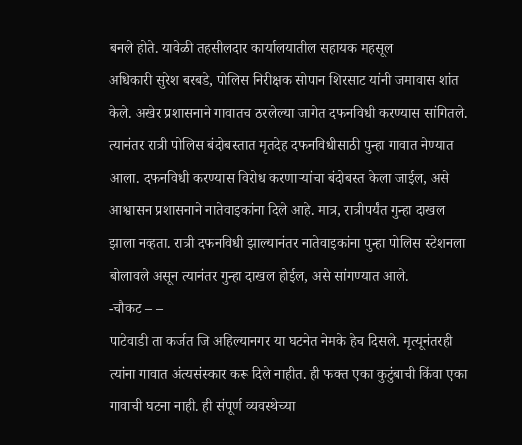बनले होते. यावेळी तहसीलदार कार्यालयातील सहायक महसूल
अधिकारी सुरेश बरबडे, पोलिस निरीक्षक सोपान शिरसाट यांनी जमावास शांत केले. अखेर प्रशासनाने गावातच ठरलेल्या जागेत दफनविधी करण्यास सांगितले. त्यानंतर रात्री पोलिस बंदोबस्तात मृतदेह दफनविधीसाठी पुन्हा गावात नेण्यात आला. दफनविधी करण्यास विरोध करणाऱ्यांचा बंदोबस्त केला जाईल, असे आश्वासन प्रशासनाने नातेवाइकांना दिले आहे. मात्र, रात्रीपर्यंत गुन्हा दाखल झाला नव्हता. रात्री दफनविधी झाल्यानंतर नातेवाइकांना पुन्हा पोलिस स्टेशनला बोलावले असून त्यानंतर गुन्हा दाखल होईल, असे सांगण्यात आले.
-चौकट – –
पाटेवाडी ता कर्जत जि अहिल्यानगर या घटनेत नेमके हेच दिसले. मृत्यूनंतरही त्यांना गावात अंत्यसंस्कार करू दिले नाहीत. ही फक्त एका कुटुंबाची किंवा एका गावाची घटना नाही. ही संपूर्ण व्यवस्थेच्या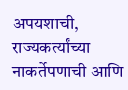अपयशाची, राज्यकर्त्यांच्या नाकर्तेपणाची आणि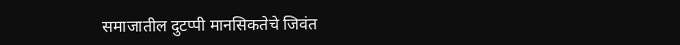समाजातील दुटप्पी मानसिकतेचे जिवंत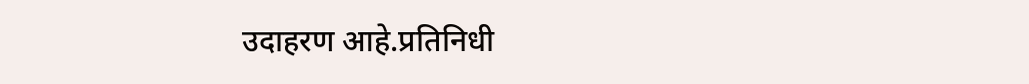उदाहरण आहे.प्रतिनिधी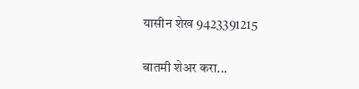यासीन शेख 9423391215

बातमी शेअर करा...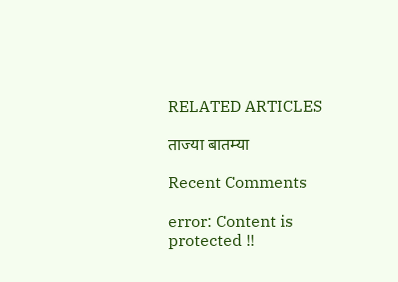RELATED ARTICLES

ताज्या बातम्या

Recent Comments

error: Content is protected !!